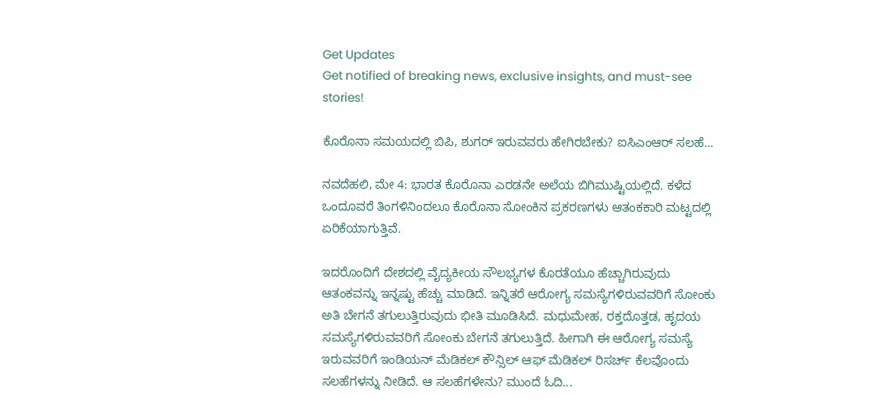Get Updates
Get notified of breaking news, exclusive insights, and must-see stories!

ಕೊರೊನಾ ಸಮಯದಲ್ಲಿ ಬಿಪಿ, ಶುಗರ್ ಇರುವವರು ಹೇಗಿರಬೇಕು? ಐಸಿಎಂಆರ್ ಸಲಹೆ...

ನವದೆಹಲಿ, ಮೇ 4: ಭಾರತ ಕೊರೊನಾ ಎರಡನೇ ಅಲೆಯ ಬಿಗಿಮುಷ್ಟಿಯಲ್ಲಿದೆ. ಕಳೆದ ಒಂದೂವರೆ ತಿಂಗಳಿನಿಂದಲೂ ಕೊರೊನಾ ಸೋಂಕಿನ ಪ್ರಕರಣಗಳು ಆತಂಕಕಾರಿ ಮಟ್ಟದಲ್ಲಿ ಏರಿಕೆಯಾಗುತ್ತಿವೆ.

ಇದರೊಂದಿಗೆ ದೇಶದಲ್ಲಿ ವೈದ್ಯಕೀಯ ಸೌಲಭ್ಯಗಳ ಕೊರತೆಯೂ ಹೆಚ್ಚಾಗಿರುವುದು ಆತಂಕವನ್ನು ಇನ್ನಷ್ಟು ಹೆಚ್ಚು ಮಾಡಿದೆ. ಇನ್ನಿತರೆ ಆರೋಗ್ಯ ಸಮಸ್ಯೆಗಳಿರುವವರಿಗೆ ಸೋಂಕು ಅತಿ ಬೇಗನೆ ತಗುಲುತ್ತಿರುವುದು ಭೀತಿ ಮೂಡಿಸಿದೆ. ಮಧುಮೇಹ, ರಕ್ತದೊತ್ತಡ, ಹೃದಯ ಸಮಸ್ಯೆಗಳಿರುವವರಿಗೆ ಸೋಂಕು ಬೇಗನೆ ತಗುಲುತ್ತಿದೆ. ಹೀಗಾಗಿ ಈ ಆರೋಗ್ಯ ಸಮಸ್ಯೆ ಇರುವವರಿಗೆ ಇಂಡಿಯನ್ ಮೆಡಿಕಲ್ ಕೌನ್ಸಿಲ್ ಆಫ್ ಮೆಡಿಕಲ್ ರಿಸರ್ಚ್ ಕೆಲವೊಂದು ಸಲಹೆಗಳನ್ನು ನೀಡಿದೆ. ಆ ಸಲಹೆಗಳೇನು? ಮುಂದೆ ಓದಿ...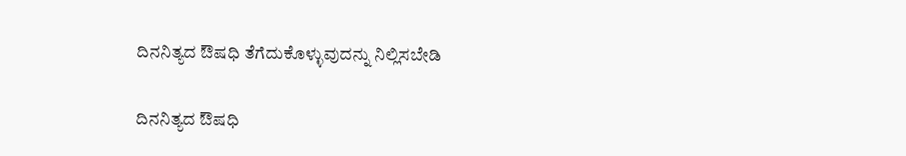ದಿನನಿತ್ಯದ ಔಷಧಿ ತೆಗೆದುಕೊಳ್ಳುವುದನ್ನು ನಿಲ್ಲಿಸಬೇಡಿ

ದಿನನಿತ್ಯದ ಔಷಧಿ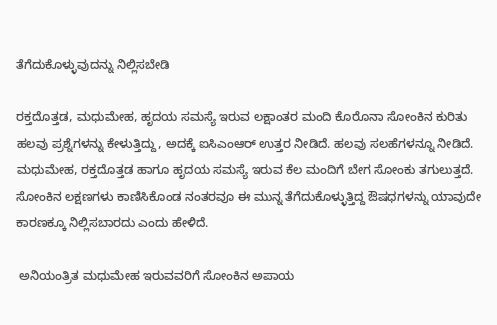ತೆಗೆದುಕೊಳ್ಳುವುದನ್ನು ನಿಲ್ಲಿಸಬೇಡಿ

ರಕ್ತದೊತ್ತಡ, ಮಧುಮೇಹ, ಹೃದಯ ಸಮಸ್ಯೆ ಇರುವ ಲಕ್ಷಾಂತರ ಮಂದಿ ಕೊರೊನಾ ಸೋಂಕಿನ ಕುರಿತು ಹಲವು ಪ್ರಶ್ನೆಗಳನ್ನು ಕೇಳುತ್ತಿದ್ದು, ಅದಕ್ಕೆ ಐಸಿಎಂಆರ್ ಉತ್ತರ ನೀಡಿದೆ. ಹಲವು ಸಲಹೆಗಳನ್ನೂ ನೀಡಿದೆ. ಮಧುಮೇಹ, ರಕ್ತದೊತ್ತಡ ಹಾಗೂ ಹೃದಯ ಸಮಸ್ಯೆ ಇರುವ ಕೆಲ ಮಂದಿಗೆ ಬೇಗ ಸೋಂಕು ತಗುಲುತ್ತದೆ. ಸೋಂಕಿನ ಲಕ್ಷಣಗಳು ಕಾಣಿಸಿಕೊಂಡ ನಂತರವೂ ಈ ಮುನ್ನ ತೆಗೆದುಕೊಳ್ಳುತ್ತಿದ್ದ ಔಷಧಗಳನ್ನು ಯಾವುದೇ ಕಾರಣಕ್ಕೂ ನಿಲ್ಲಿಸಬಾರದು ಎಂದು ಹೇಳಿದೆ.

 ಅನಿಯಂತ್ರಿತ ಮಧುಮೇಹ ಇರುವವರಿಗೆ ಸೋಂಕಿನ ಅಪಾಯ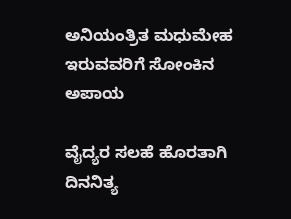ಅನಿಯಂತ್ರಿತ ಮಧುಮೇಹ ಇರುವವರಿಗೆ ಸೋಂಕಿನ ಅಪಾಯ

ವೈದ್ಯರ ಸಲಹೆ ಹೊರತಾಗಿ ದಿನನಿತ್ಯ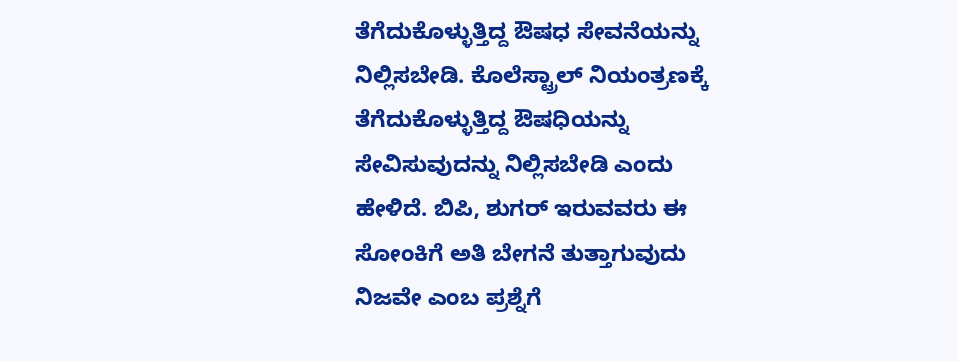ತೆಗೆದುಕೊಳ್ಳುತ್ತಿದ್ದ ಔಷಧ ಸೇವನೆಯನ್ನು ನಿಲ್ಲಿಸಬೇಡಿ. ಕೊಲೆಸ್ಟ್ರಾಲ್ ನಿಯಂತ್ರಣಕ್ಕೆ ತೆಗೆದುಕೊಳ್ಳುತ್ತಿದ್ದ ಔಷಧಿಯನ್ನು ಸೇವಿಸುವುದನ್ನು ನಿಲ್ಲಿಸಬೇಡಿ ಎಂದು ಹೇಳಿದೆ. ಬಿಪಿ, ಶುಗರ್ ಇರುವವರು ಈ ಸೋಂಕಿಗೆ ಅತಿ ಬೇಗನೆ ತುತ್ತಾಗುವುದು ನಿಜವೇ ಎಂಬ ಪ್ರಶ್ನೆಗೆ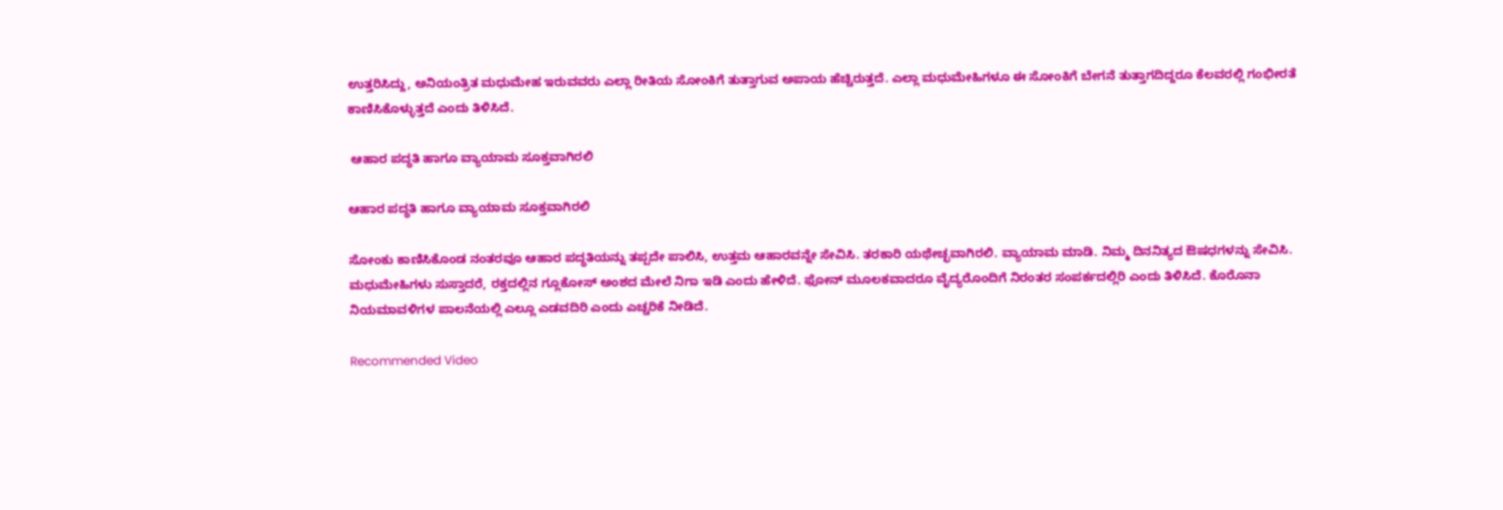ಉತ್ತರಿಸಿದ್ದು, ಅನಿಯಂತ್ರಿತ ಮಧುಮೇಹ ಇರುವವರು ಎಲ್ಲಾ ರೀತಿಯ ಸೋಂಕಿಗೆ ತುತ್ತಾಗುವ ಅಪಾಯ ಹೆಚ್ಚಿರುತ್ತದೆ. ಎಲ್ಲಾ ಮಧುಮೇಹಿಗಳೂ ಈ ಸೋಂಕಿಗೆ ಬೇಗನೆ ತುತ್ತಾಗದಿದ್ದರೂ ಕೆಲವರಲ್ಲಿ ಗಂಭೀರತೆ ಕಾಣಿಸಿಕೊಳ್ಳುತ್ತದೆ ಎಂದು ತಿಳಿಸಿದೆ.

 ಆಹಾರ ಪದ್ಧತಿ ಹಾಗೂ ವ್ಯಾಯಾಮ ಸೂಕ್ತವಾಗಿರಲಿ

ಆಹಾರ ಪದ್ಧತಿ ಹಾಗೂ ವ್ಯಾಯಾಮ ಸೂಕ್ತವಾಗಿರಲಿ

ಸೋಂಕು ಕಾಣಿಸಿಕೊಂಡ ನಂತರವೂ ಆಹಾರ ಪದ್ಧತಿಯನ್ನು ತಪ್ಪದೇ ಪಾಲಿಸಿ, ಉತ್ತಮ ಆಹಾರವನ್ನೇ ಸೇವಿಸಿ. ತರಕಾರಿ ಯಥೇಚ್ಛವಾಗಿರಲಿ. ವ್ಯಾಯಾಮ ಮಾಡಿ. ನಿಮ್ಮ ದಿನನಿತ್ಯದ ಔಷಧಗಳನ್ನು ಸೇವಿಸಿ. ಮಧುಮೇಹಿಗಳು ಸುಸ್ತಾದರೆ, ರಕ್ತದಲ್ಲಿನ ಗ್ಲೂಕೋಸ್ ಅಂಶದ ಮೇಲೆ ನಿಗಾ ಇಡಿ ಎಂದು ಹೇಳಿದೆ. ಫೋನ್ ಮೂಲಕವಾದರೂ ವೈದ್ಯರೊಂದಿಗೆ ನಿರಂತರ ಸಂಪರ್ಕದಲ್ಲಿರಿ ಎಂದು ತಿಳಿಸಿದೆ. ಕೊರೊನಾ ನಿಯಮಾವಳಿಗಳ ಪಾಲನೆಯಲ್ಲಿ ಎಲ್ಲೂ ಎಡವದಿರಿ ಎಂದು ಎಚ್ಚರಿಕೆ ನೀಡಿದೆ.

Recommended Video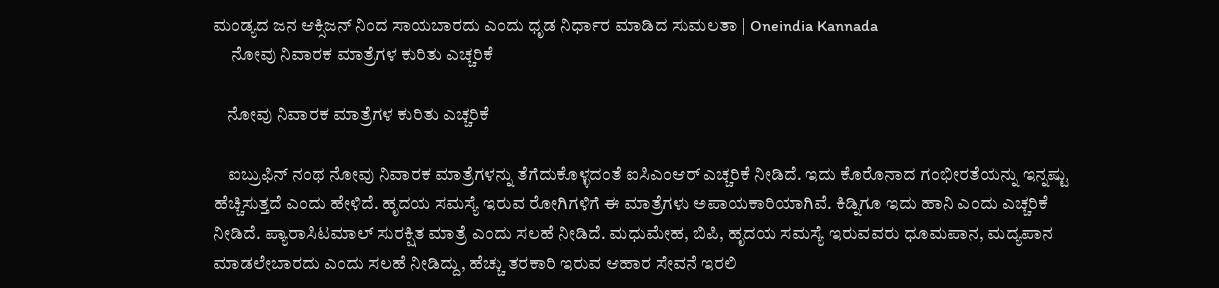ಮಂಡ್ಯದ ಜನ ಆಕ್ಸಿಜನ್ ನಿಂದ ಸಾಯಬಾರದು ಎಂದು ಧೃಡ ನಿರ್ಧಾರ ಮಾಡಿದ ಸುಮಲತಾ | Oneindia Kannada
     ನೋವು ನಿವಾರಕ ಮಾತ್ರೆಗಳ ಕುರಿತು ಎಚ್ಚರಿಕೆ

    ನೋವು ನಿವಾರಕ ಮಾತ್ರೆಗಳ ಕುರಿತು ಎಚ್ಚರಿಕೆ

    ಐಬ್ರುಫಿನ್ ನಂಥ ನೋವು ನಿವಾರಕ ಮಾತ್ರೆಗಳನ್ನು ತೆಗೆದುಕೊಳ್ಳದಂತೆ ಐಸಿಎಂಆರ್ ಎಚ್ಚರಿಕೆ ನೀಡಿದೆ. ಇದು ಕೊರೊನಾದ ಗಂಭೀರತೆಯನ್ನು ಇನ್ನಷ್ಟು ಹೆಚ್ಚಿಸುತ್ತದೆ ಎಂದು ಹೇಳಿದೆ. ಹೃದಯ ಸಮಸ್ಯೆ ಇರುವ ರೋಗಿಗಳಿಗೆ ಈ ಮಾತ್ರೆಗಳು ಅಪಾಯಕಾರಿಯಾಗಿವೆ. ಕಿಡ್ನಿಗೂ ಇದು ಹಾನಿ ಎಂದು ಎಚ್ಚರಿಕೆ ನೀಡಿದೆ. ಪ್ಯಾರಾಸಿಟಮಾಲ್ ಸುರಕ್ಷಿತ ಮಾತ್ರೆ ಎಂದು ಸಲಹೆ ನೀಡಿದೆ. ಮಧುಮೇಹ, ಬಿಪಿ, ಹೃದಯ ಸಮಸ್ಯೆ ಇರುವವರು ಧೂಮಪಾನ, ಮದ್ಯಪಾನ ಮಾಡಲೇಬಾರದು ಎಂದು ಸಲಹೆ ನೀಡಿದ್ದು, ಹೆಚ್ಚು ತರಕಾರಿ ಇರುವ ಆಹಾರ ಸೇವನೆ ಇರಲಿ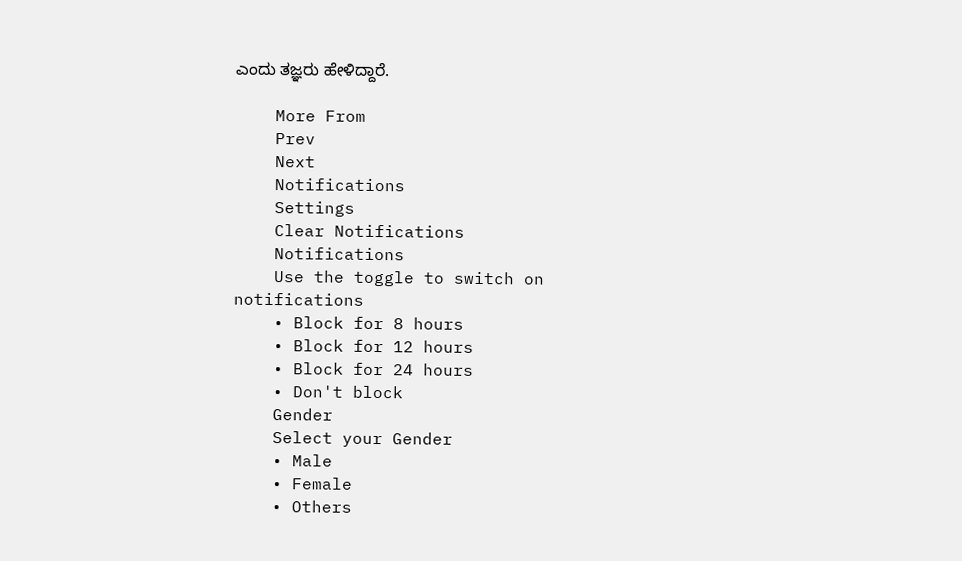ಎಂದು ತಜ್ಞರು ಹೇಳಿದ್ದಾರೆ.

    More From
    Prev
    Next
    Notifications
    Settings
    Clear Notifications
    Notifications
    Use the toggle to switch on notifications
    • Block for 8 hours
    • Block for 12 hours
    • Block for 24 hours
    • Don't block
    Gender
    Select your Gender
    • Male
    • Female
    • Others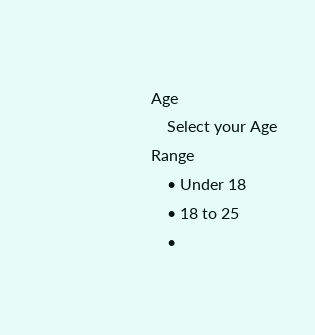Age
    Select your Age Range
    • Under 18
    • 18 to 25
    •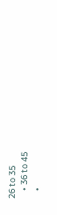26 to 35
    • 36 to 45
    •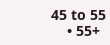45 to 55
    • 55+